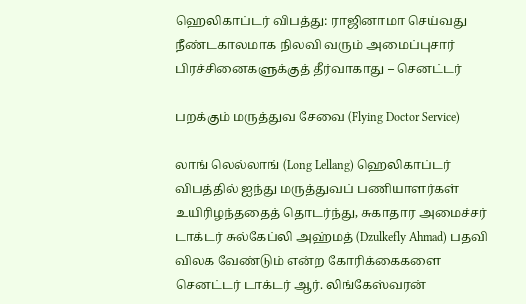ஹெலிகாப்டர் விபத்து: ராஜினாமா செய்வது நீண்டகாலமாக நிலவி வரும் அமைப்புசார் பிரச்சினைகளுக்குத் தீர்வாகாது – செனட்டர்

பறக்கும் மருத்துவ சேவை (Flying Doctor Service)

லாங் லெல்லாங் (Long Lellang) ஹெலிகாப்டர் விபத்தில் ஐந்து மருத்துவப் பணியாளர்கள் உயிரிழந்ததைத் தொடர்ந்து, சுகாதார அமைச்சர் டாக்டர் சுல்கேப்லி அஹ்மத் (Dzulkefly Ahmad) பதவி விலக வேண்டும் என்ற கோரிக்கைகளை செனட்டர் டாக்டர் ஆர். லிங்கேஸ்வரன்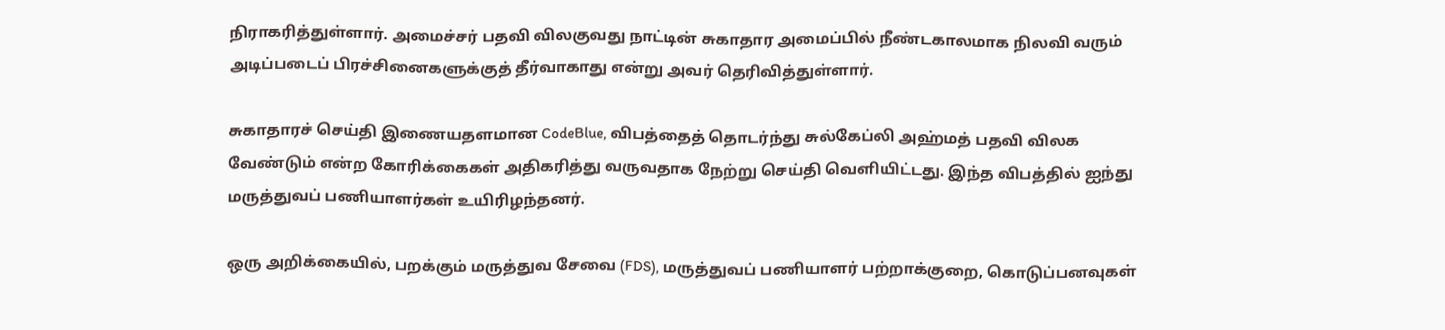நிராகரித்துள்ளார். அமைச்சர் பதவி விலகுவது நாட்டின் சுகாதார அமைப்பில் நீண்டகாலமாக நிலவி வரும் அடிப்படைப் பிரச்சினைகளுக்குத் தீர்வாகாது என்று அவர் தெரிவித்துள்ளார்.

சுகாதாரச் செய்தி இணையதளமான CodeBlue, விபத்தைத் தொடர்ந்து சுல்கேப்லி அஹ்மத் பதவி விலக வேண்டும் என்ற கோரிக்கைகள் அதிகரித்து வருவதாக நேற்று செய்தி வெளியிட்டது. இந்த விபத்தில் ஐந்து மருத்துவப் பணியாளர்கள் உயிரிழந்தனர்.

ஒரு அறிக்கையில், பறக்கும் மருத்துவ சேவை (FDS), மருத்துவப் பணியாளர் பற்றாக்குறை, கொடுப்பனவுகள்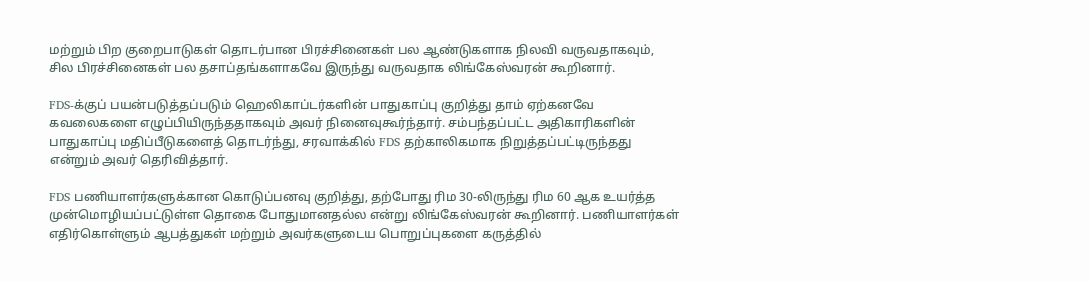மற்றும் பிற குறைபாடுகள் தொடர்பான பிரச்சினைகள் பல ஆண்டுகளாக நிலவி வருவதாகவும், சில பிரச்சினைகள் பல தசாப்தங்களாகவே இருந்து வருவதாக லிங்கேஸ்வரன் கூறினார்.

FDS-க்குப் பயன்படுத்தப்படும் ஹெலிகாப்டர்களின் பாதுகாப்பு குறித்து தாம் ஏற்கனவே கவலைகளை எழுப்பியிருந்ததாகவும் அவர் நினைவுகூர்ந்தார். சம்பந்தப்பட்ட அதிகாரிகளின் பாதுகாப்பு மதிப்பீடுகளைத் தொடர்ந்து, சரவாக்கில் FDS தற்காலிகமாக நிறுத்தப்பட்டிருந்தது என்றும் அவர் தெரிவித்தார்.

FDS பணியாளர்களுக்கான கொடுப்பனவு குறித்து, தற்போது ரிம 30-லிருந்து ரிம 60 ஆக உயர்த்த முன்மொழியப்பட்டுள்ள தொகை போதுமானதல்ல என்று லிங்கேஸ்வரன் கூறினார். பணியாளர்கள் எதிர்கொள்ளும் ஆபத்துகள் மற்றும் அவர்களுடைய பொறுப்புகளை கருத்தில்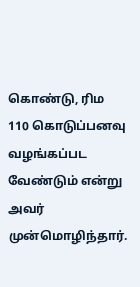கொண்டு, ரிம 110 கொடுப்பனவு வழங்கப்பட வேண்டும் என்று அவர் முன்மொழிந்தார்.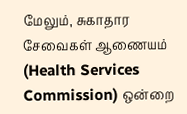மேலும், சுகாதார சேவைகள் ஆணையம் (Health Services Commission) ஒன்றை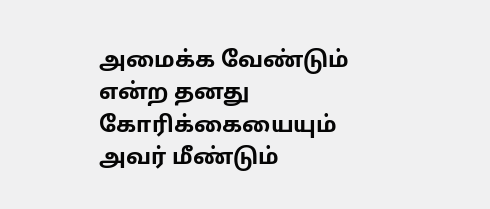அமைக்க வேண்டும் என்ற தனது கோரிக்கையையும் அவர் மீண்டும்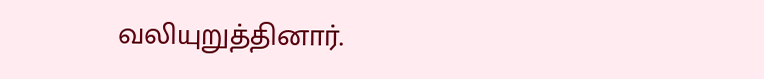வலியுறுத்தினார்.